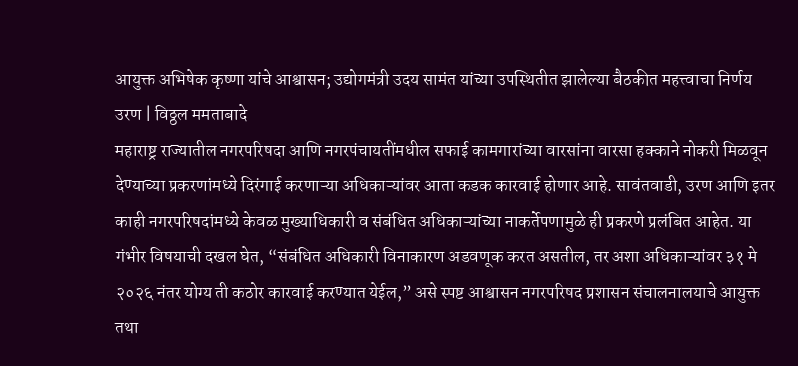आयुक्त अभिषेक कृष्णा यांचे आश्वासन; उद्योगमंत्री उदय सामंत यांच्या उपस्थितीत झालेल्या बैठकीत महत्त्वाचा निर्णय
उरण | विठ्ठल ममताबादे
महाराष्ट्र राज्यातील नगरपरिषदा आणि नगरपंचायतींमधील सफाई कामगारांच्या वारसांना वारसा हक्काने नोकरी मिळवून देण्याच्या प्रकरणांमध्ये दिरंगाई करणाऱ्या अधिकाऱ्यांवर आता कडक कारवाई होणार आहे. सावंतवाडी, उरण आणि इतर काही नगरपरिषदांमध्ये केवळ मुख्याधिकारी व संबंधित अधिकाऱ्यांच्या नाकर्तेपणामुळे ही प्रकरणे प्रलंबित आहेत. या गंभीर विषयाची दखल घेत, “संबंधित अधिकारी विनाकारण अडवणूक करत असतील, तर अशा अधिकाऱ्यांवर ३१ मे २०२६ नंतर योग्य ती कठोर कारवाई करण्यात येईल,” असे स्पष्ट आश्वासन नगरपरिषद प्रशासन संचालनालयाचे आयुक्त तथा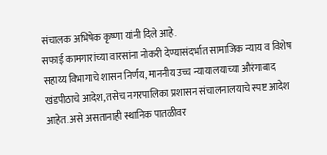संचालक अभिषेक कृष्णा यांनी दिले आहे.
सफाई कामगारांच्या वारसांना नोकरी देण्यासंदर्भात सामाजिक न्याय व विशेष सहाय्य विभागाचे शासन निर्णय, माननीय उच्च न्यायालयाच्या औरंगाबाद खंडपीठाचे आदेश, तसेच नगरपालिका प्रशासन संचालनालयाचे स्पष्ट आदेश आहेत. असे असतानाही स्थानिक पातळीवर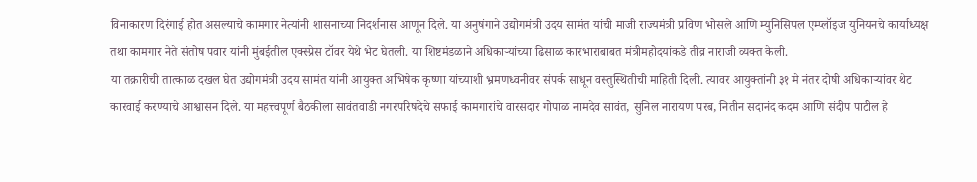विनाकारण दिरंगाई होत असल्याचे कामगार नेत्यांनी शासनाच्या निदर्शनास आणून दिले. या अनुषंगाने उद्योगमंत्री उदय सामंत यांची माजी राज्यमंत्री प्रविण भोसले आणि म्युनिसिपल एम्प्लॉइज युनियनचे कार्याध्यक्ष तथा कामगार नेते संतोष पवार यांनी मुंबईतील एक्स्प्रेस टॉवर येथे भेट घेतली. या शिष्टमंडळाने अधिकाऱ्यांच्या ढिसाळ कारभाराबाबत मंत्रीमहोदयांकडे तीव्र नाराजी व्यक्त केली.
या तक्रारीची तात्काळ दखल घेत उद्योगमंत्री उदय सामंत यांनी आयुक्त अभिषेक कृष्णा यांच्याशी भ्रमणध्वनीवर संपर्क साधून वस्तुस्थितीची माहिती दिली. त्यावर आयुक्तांनी ३१ मे नंतर दोषी अधिकाऱ्यांवर थेट कारवाई करण्याचे आश्वासन दिले. या महत्त्वपूर्ण बैठकीला सावंतवाडी नगरपरिषदेचे सफाई कामगारांचे वारसदार गोपाळ नामदेव सावंत, सुनिल नारायण परब, नितीन सदानंद कदम आणि संदीप पाटील हे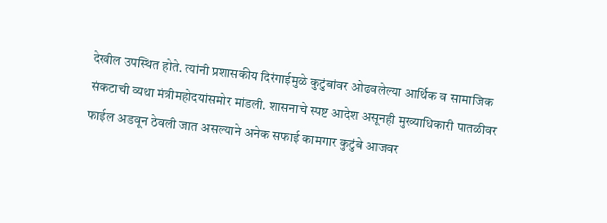देखील उपस्थित होते. त्यांनी प्रशासकीय दिरंगाईमुळे कुटुंबांवर ओढवलेल्या आर्थिक व सामाजिक संकटाची व्यथा मंत्रीमहोदयांसमोर मांडली. शासनाचे स्पष्ट आदेश असूनही मुख्याधिकारी पातळीवर फाईल अडवून ठेवली जात असल्याने अनेक सफाई कामगार कुटुंबे आजवर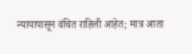न्यायापासून वंचित राहिली आहेत; मात्र आता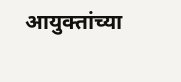आयुक्तांच्या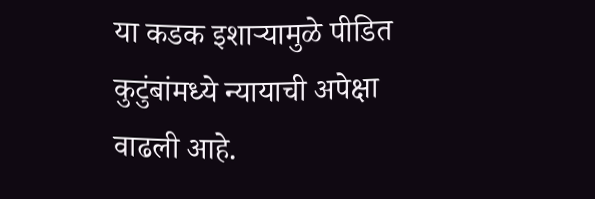या कडक इशाऱ्यामुळे पीडित कुटुंबांमध्ये न्यायाची अपेक्षा वाढली आहे.